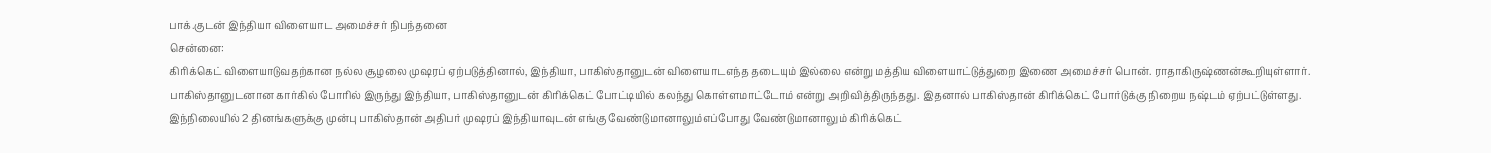பாக்.குடன் இந்தியா விளையாட அமைச்சர் நிபந்தனை
சென்னை:
கிரிக்கெட் விளையாடுவதற்கான நல்ல சூழலை முஷரப் ஏற்படுத்தினால், இந்தியா, பாகிஸ்தானுடன் விளையாடஎந்த தடையும் இல்லை என்று மத்திய விளையாட்டுத்துறை இணை அமைச்சர் பொன். ராதாகிருஷ்ணன்கூறியுள்ளார்.
பாகிஸ்தானுடனான கார்கில் போரில் இருந்து இந்தியா, பாகிஸ்தானுடன் கிரிக்கெட் போட்டியில் கலந்து கொள்ளமாட்டோம் என்று அறிவித்திருந்தது. இதனால் பாகிஸ்தான் கிரிக்கெட் போர்டுக்கு நிறைய நஷ்டம் ஏற்பட்டுள்ளது.
இந்நிலையில் 2 தினங்களுக்கு முன்பு பாகிஸ்தான் அதிபர் முஷரப் இந்தியாவுடன் எங்கு வேண்டுமானாலும்எப்போது வேண்டுமானாலும் கிரிக்கெட்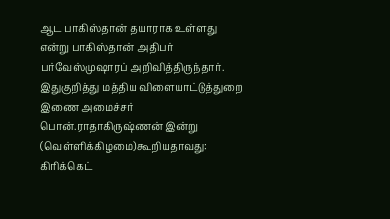ஆட பாகிஸ்தான் தயாராக உள்ளது என்று பாகிஸ்தான் அதிபர் பர்வேஸ்முஷாரப் அறிவித்திருந்தார்.
இதுகுறித்து மத்திய விளையாட்டுத்துறை இணை அமைச்சர் பொன்.ராதாகிருஷ்ணன் இன்று (வெள்ளிக்கிழமை)கூறியதாவது:
கிரிக்கெட்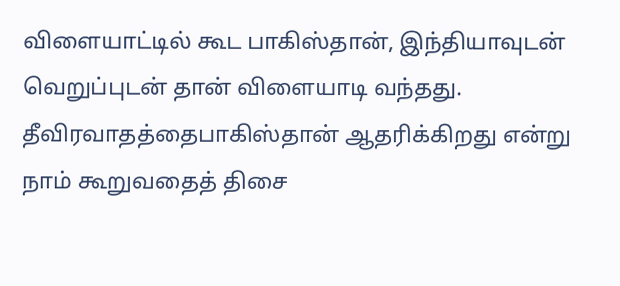விளையாட்டில் கூட பாகிஸ்தான், இந்தியாவுடன் வெறுப்புடன் தான் விளையாடி வந்தது. தீவிரவாதத்தைபாகிஸ்தான் ஆதரிக்கிறது என்று நாம் கூறுவதைத் திசை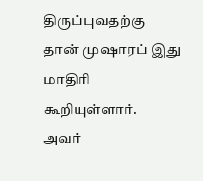திருப்புவதற்கு தான் முஷாரப் இது மாதிரி கூறியுள்ளார்.
அவர்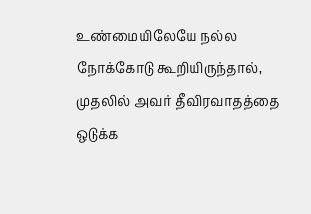உண்மையிலேயே நல்ல நோக்கோடு கூறியிருந்தால், முதலில் அவர் தீவிரவாதத்தை ஒடுக்க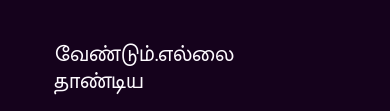வேண்டும்.எல்லை தாண்டிய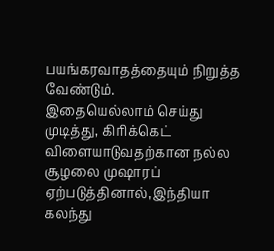பயங்கரவாதத்தையும் நிறுத்த வேண்டும்.
இதையெல்லாம் செய்து முடித்து, கிரிக்கெட் விளையாடுவதற்கான நல்ல சூழலை முஷாரப் ஏற்படுத்தினால்,இந்தியா கலந்து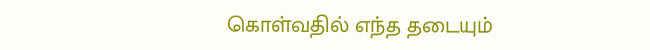கொள்வதில் எந்த தடையும்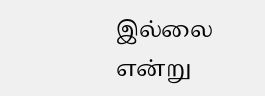இல்லை என்று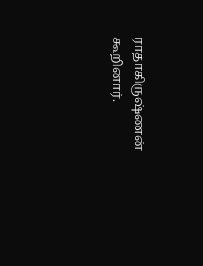ராதாகிருஷ்ணன் கூறினார்.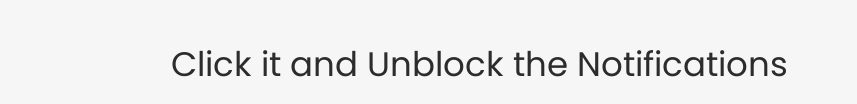Click it and Unblock the Notifications